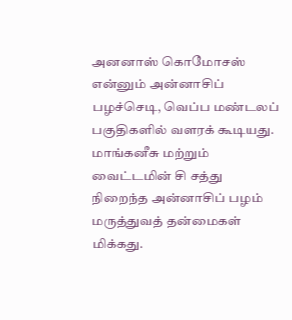அனனாஸ் கொமோசஸ் என்னும் அன்னாசிப் பழச்செடி, வெப்ப மண்டலப் பகுதிகளில் வளரக் கூடியது. மாங்கனீசு மற்றும் வைட்டமின் சி சத்து நிறைந்த அன்னாசிப் பழம் மருத்துவத் தன்மைகள் மிக்கது.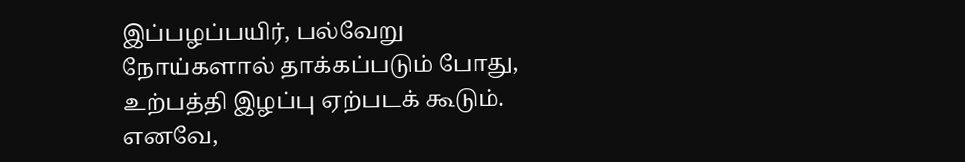இப்பழப்பயிர், பல்வேறு நோய்களால் தாக்கப்படும் போது, உற்பத்தி இழப்பு ஏற்படக் கூடும். எனவே,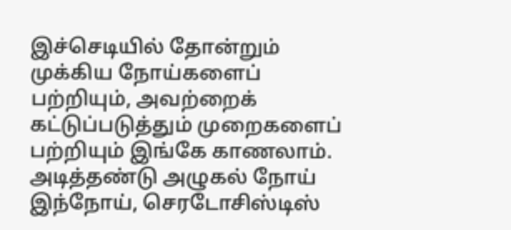இச்செடியில் தோன்றும் முக்கிய நோய்களைப் பற்றியும், அவற்றைக் கட்டுப்படுத்தும் முறைகளைப் பற்றியும் இங்கே காணலாம்.
அடித்தண்டு அழுகல் நோய்
இந்நோய், செரடோசிஸ்டிஸ்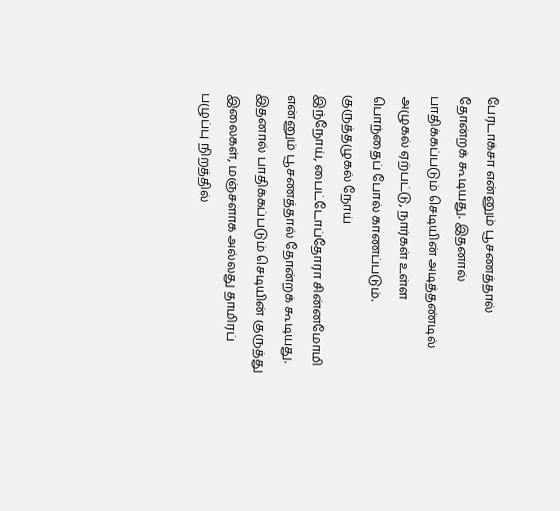பேரடாக்சா என்னும் பூசணத்தால் தோன்றக் கூடியது. இதனால் பாதிக்கப்படும் செடியின் அடித்தண்டில் அழுகல் ஏற்பட்டு, நார்கள் உள்ள பொந்தைப் போல் காணப்படும்.
குருத்தழுகல் நோய்
இந்நோய், பைட்டோப்தோரா சின்னமோமி என்னும் பூசணத்தால் தோன்றக் கூடியது. இதனால் பாதிக்கப்படும் செடியின் குருத்து இலைகள், மஞ்சளாக அல்லது தாமிரப் பழுப்பு நிறத்தில்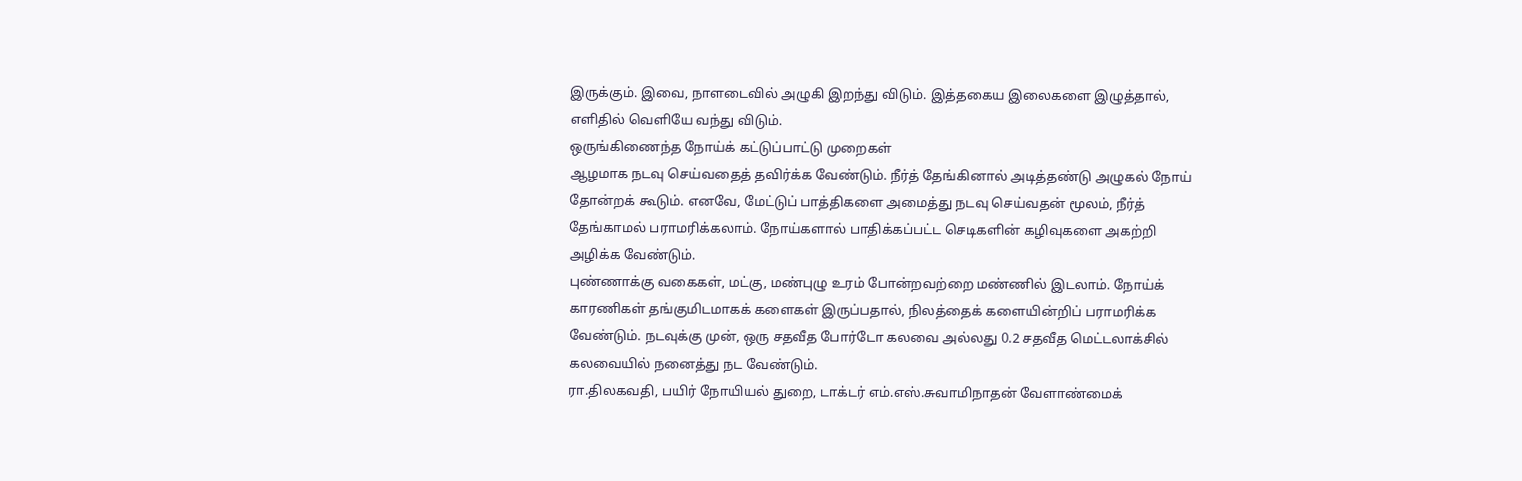இருக்கும். இவை, நாளடைவில் அழுகி இறந்து விடும். இத்தகைய இலைகளை இழுத்தால், எளிதில் வெளியே வந்து விடும்.
ஒருங்கிணைந்த நோய்க் கட்டுப்பாட்டு முறைகள்
ஆழமாக நடவு செய்வதைத் தவிர்க்க வேண்டும். நீர்த் தேங்கினால் அடித்தண்டு அழுகல் நோய் தோன்றக் கூடும். எனவே, மேட்டுப் பாத்திகளை அமைத்து நடவு செய்வதன் மூலம், நீர்த் தேங்காமல் பராமரிக்கலாம். நோய்களால் பாதிக்கப்பட்ட செடிகளின் கழிவுகளை அகற்றி அழிக்க வேண்டும்.
புண்ணாக்கு வகைகள், மட்கு, மண்புழு உரம் போன்றவற்றை மண்ணில் இடலாம். நோய்க் காரணிகள் தங்குமிடமாகக் களைகள் இருப்பதால், நிலத்தைக் களையின்றிப் பராமரிக்க வேண்டும். நடவுக்கு முன், ஒரு சதவீத போர்டோ கலவை அல்லது 0.2 சதவீத மெட்டலாக்சில் கலவையில் நனைத்து நட வேண்டும்.
ரா.திலகவதி, பயிர் நோயியல் துறை, டாக்டர் எம்.எஸ்.சுவாமிநாதன் வேளாண்மைக்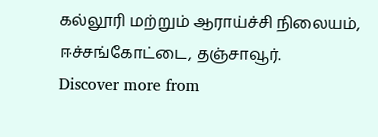கல்லூரி மற்றும் ஆராய்ச்சி நிலையம், ஈச்சங்கோட்டை, தஞ்சாவூர்.
Discover more from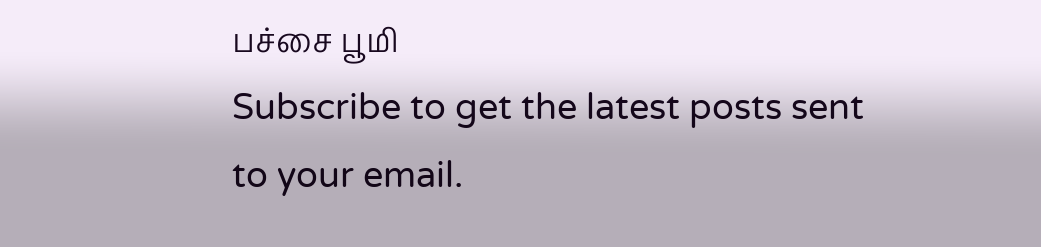பச்சை பூமி
Subscribe to get the latest posts sent to your email.